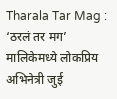Tharala Tar Mag : ‘ठरलं तर मग’ मालिकेमध्ये लोकप्रिय अभिनेत्री जुई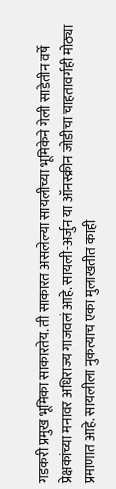गडकरी प्रमुख भूमिका साकारतेय. ती साकारत असलेल्या सायलीच्या भूमिकेने गेली साडेतीन वर्षे प्रेक्षकांच्या मनावर अधिराज्य गाजवलं आहे. सायली-अर्जुन या ऑनस्क्रीन जोडीचा चाहतावर्गही मोठ्या प्रमाणात आहे. सायलीला नुकत्याच एका मुलाखतीत काही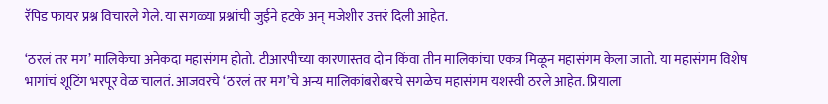रॅपिड फायर प्रश्न विचारले गेले. या सगळ्या प्रश्नांची जुईने हटके अन् मजेशीर उत्तरं दिली आहेत.

‘ठरलं तर मग’ मालिकेचा अनेकदा महासंगम होतो. टीआरपीच्या कारणास्तव दोन किंवा तीन मालिकांचा एकत्र मिळून महासंगम केला जातो. या महासंगम विशेष भागांचं शूटिंग भरपूर वेळ चालतं. आजवरचे ‘ठरलं तर मग’चे अन्य मालिकांबरोबरचे सगळेच महासंगम यशस्वी ठरले आहेत. प्रियाला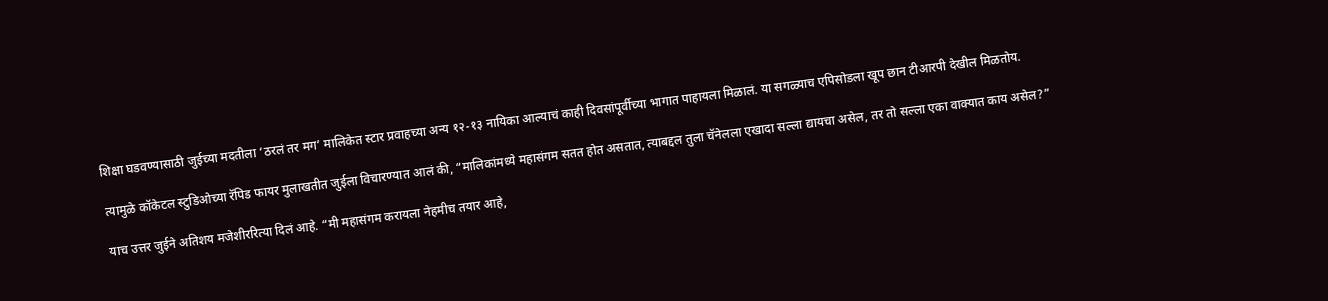शिक्षा घडवण्यासाठी जुईच्या मदतीला ‘ठरलं तर मग’ मालिकेत स्टार प्रवाहच्या अन्य १२-१३ नायिका आल्याचं काही दिवसांपूर्वीच्या भागात पाहायला मिळालं. या सगळ्याच एपिसोडला खूप छान टीआरपी देखील मिळतोय.

त्यामुळे कॉकेटल स्टुडिओच्या रॅपिड फायर मुलाखतीत जुईला विचारण्यात आलं की, “मालिकांमध्ये महासंगम सतत होत असतात, त्याबद्दल तुला चॅनेलला एखादा सल्ला द्यायचा असेल, तर तो सल्ला एका वाक्यात काय असेल?”

याच उत्तर जुईने अतिशय मजेशीररित्या दिलं आहे. “मी महासंगम करायला नेहमीच तयार आहे,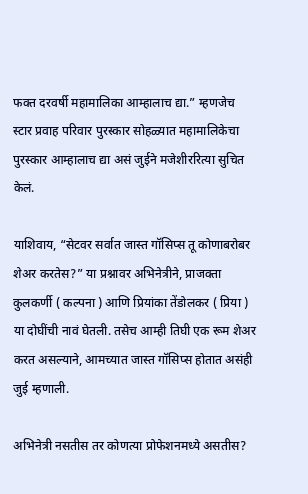फक्त दरवर्षी महामालिका आम्हालाच द्या.” म्हणजेच स्टार प्रवाह परिवार पुरस्कार सोहळ्यात महामालिकेचा पुरस्कार आम्हालाच द्या असं जुईने मजेशीररित्या सुचित केलं.

याशिवाय, “सेटवर सर्वात जास्त गॉसिप्स तू कोणाबरोबर शेअर करतेस?” या प्रश्नावर अभिनेत्रीने, प्राजक्ता कुलकर्णी ( कल्पना ) आणि प्रियांका तेंडोलकर ( प्रिया ) या दोघींची नावं घेतली. तसेच आम्ही तिघी एक रूम शेअर करत असल्याने, आमच्यात जास्त गॉसिप्स होतात असंही जुई म्हणाली.

अभिनेत्री नसतीस तर कोणत्या प्रोफेशनमध्ये असतीस?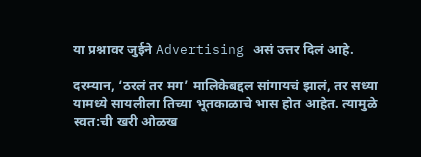या प्रश्नावर जुईने Advertising असं उत्तर दिलं आहे.

दरम्यान, ‘ठरलं तर मग’ मालिकेबद्दल सांगायचं झालं, तर सध्या यामध्ये सायलीला तिच्या भूतकाळाचे भास होत आहेत. त्यामुळे स्वत:ची खरी ओळख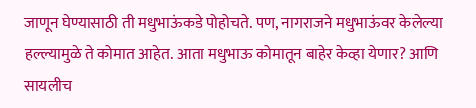जाणून घेण्यासाठी ती मधुभाऊंकडे पोहोचते. पण, नागराजने मधुभाऊंवर केलेल्या हल्ल्यामुळे ते कोमात आहेत. आता मधुभाऊ कोमातून बाहेर केव्हा येणार? आणि सायलीच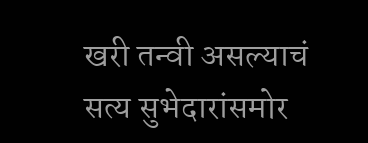खरी तन्वी असल्याचं सत्य सुभेदारांसमोर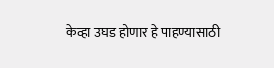केव्हा उघड होणार हे पाहण्यासाठी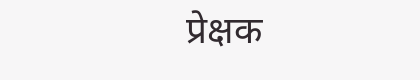प्रेक्षक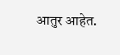आतुर आहेत.